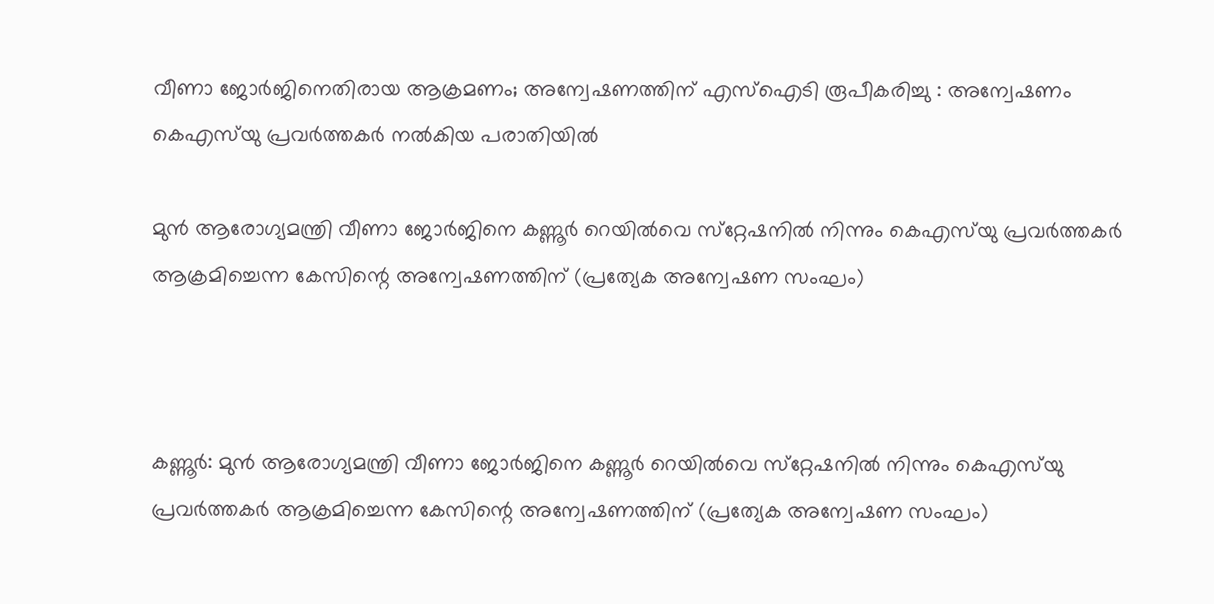വീണാ ജോര്‍ജിനെതിരായ ആക്രമണം; അന്വേഷണത്തിന് എസ്‌ഐടി രൂപീകരിച്ചു : അന്വേഷണം കെഎസ്‌യു പ്രവര്‍ത്തകര്‍ നല്‍കിയ പരാതിയിൽ

മുന്‍ ആരോഗ്യമന്ത്രി വീണാ ജോര്‍ജിനെ കണ്ണൂർ റെയിൽവെ സ്‌റ്റേഷനിൽ നിന്നും കെഎസ്‌യു പ്രവര്‍ത്തകര്‍ ആക്രമിച്ചെന്ന കേസിന്റെ അന്വേഷണത്തിന് (പ്രത്യേക അന്വേഷണ സംഘം)



കണ്ണൂർ: മുന്‍ ആരോഗ്യമന്ത്രി വീണാ ജോര്‍ജിനെ കണ്ണൂർ റെയിൽവെ സ്‌റ്റേഷനിൽ നിന്നും കെഎസ്‌യു പ്രവര്‍ത്തകര്‍ ആക്രമിച്ചെന്ന കേസിന്റെ അന്വേഷണത്തിന് (പ്രത്യേക അന്വേഷണ സംഘം)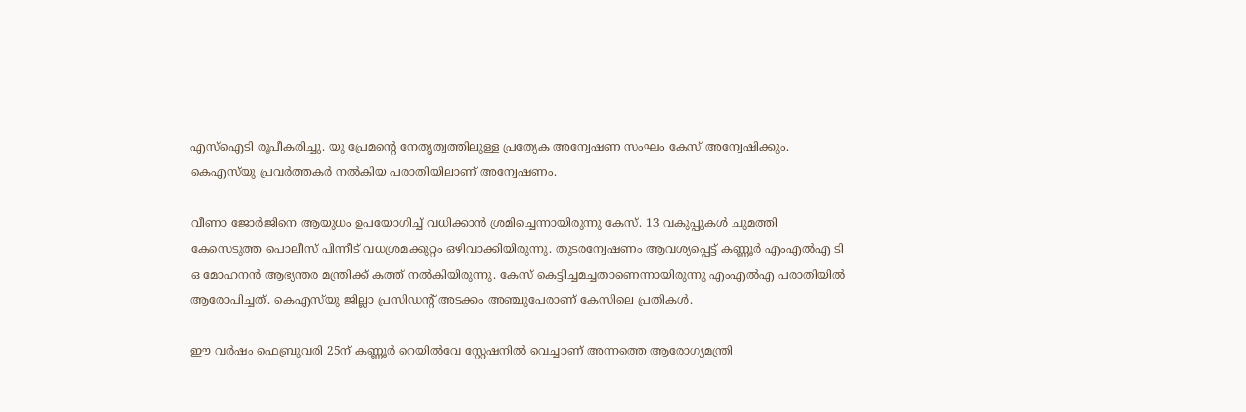എസ്‌ഐടി രൂപീകരിച്ചു. യു പ്രേമന്റെ നേതൃത്വത്തിലുള്ള പ്രത്യേക അന്വേഷണ സംഘം കേസ് അന്വേഷിക്കും. കെഎസ്‌യു പ്രവര്‍ത്തകര്‍ നല്‍കിയ പരാതിയിലാണ് അന്വേഷണം.

വീണാ ജോര്‍ജിനെ ആയുധം ഉപയോഗിച്ച് വധിക്കാന്‍ ശ്രമിച്ചെന്നായിരുന്നു കേസ്. 13 വകുപ്പുകള്‍ ചുമത്തി കേസെടുത്ത പൊലീസ് പിന്നീട് വധശ്രമക്കുറ്റം ഒഴിവാക്കിയിരുന്നു. തുടരന്വേഷണം ആവശ്യപ്പെട്ട് കണ്ണൂര്‍ എംഎല്‍എ ടി ഒ മോഹനന്‍ ആഭ്യന്തര മന്ത്രിക്ക് കത്ത് നല്‍കിയിരുന്നു. കേസ് കെട്ടിച്ചമച്ചതാണെന്നായിരുന്നു എംഎല്‍എ പരാതിയില്‍ ആരോപിച്ചത്. കെഎസ്‌യു ജില്ലാ പ്രസിഡന്റ് അടക്കം അഞ്ചുപേരാണ് കേസിലെ പ്രതികള്‍.

ഈ വര്‍ഷം ഫെബ്രുവരി 25ന് കണ്ണൂര്‍ റെയില്‍വേ സ്റ്റേഷനില്‍ വെച്ചാണ് അന്നത്തെ ആരോഗ്യമന്ത്രി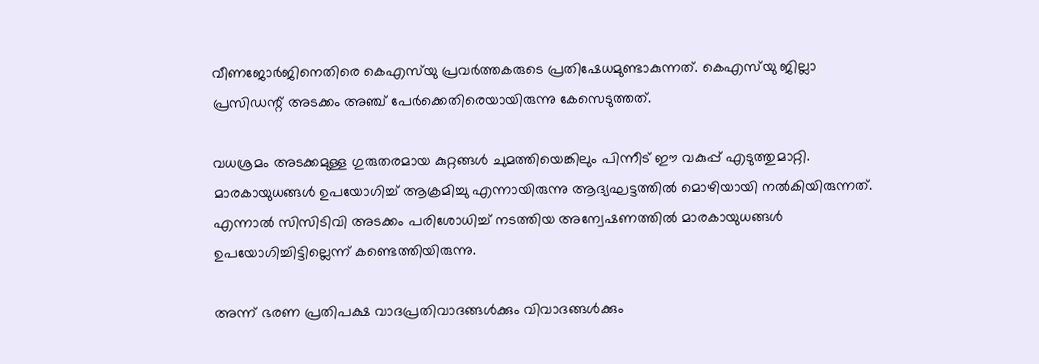വീണജോര്‍ജിനെതിരെ കെഎസ്‌യു പ്രവര്‍ത്തകരുടെ പ്രതിഷേധമുണ്ടാകുന്നത്. കെഎസ്‌യു ജില്ലാ പ്രസിഡന്റ് അടക്കം അഞ്ച് പേര്‍ക്കെതിരെയായിരുന്നു കേസെടുത്തത്.

വധശ്രമം അടക്കമുള്ള ഗുരുതരമായ കുറ്റങ്ങള്‍ ചുമത്തിയെങ്കിലും പിന്നീട് ഈ വകുപ്പ് എടുത്തുമാറ്റി. മാരകായുധങ്ങള്‍ ഉപയോഗിച്ച് ആക്രമിച്ചു എന്നായിരുന്നു ആദ്യഘട്ടത്തില്‍ മൊഴിയായി നല്‍കിയിരുന്നത്. എന്നാല്‍ സിസിടിവി അടക്കം പരിശോധിച്ച് നടത്തിയ അന്വേഷണത്തില്‍ മാരകായുധങ്ങള്‍ ഉപയോഗിച്ചിട്ടില്ലെന്ന് കണ്ടെത്തിയിരുന്നു.

അന്ന് ഭരണ പ്രതിപക്ഷ വാദപ്രതിവാദങ്ങള്‍ക്കും വിവാദങ്ങള്‍ക്കും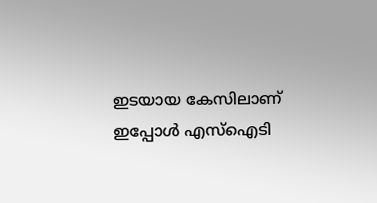ഇടയായ കേസിലാണ് ഇപ്പോള്‍ എസ്ഐടി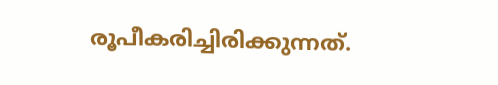രൂപീകരിച്ചിരിക്കുന്നത്.